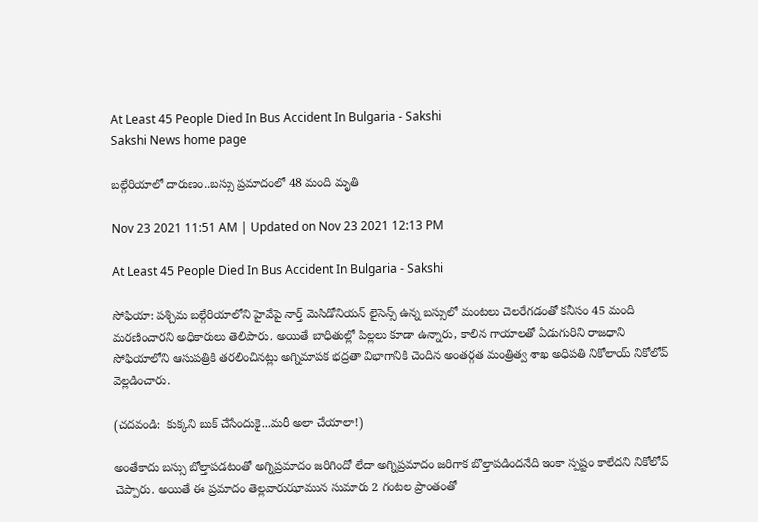At Least 45 People Died In Bus Accident In Bulgaria - Sakshi
Sakshi News home page

బల్గేరియాలో దారుణం..బస్సు ప్రమాదంలో 48 మంది మృతి

Nov 23 2021 11:51 AM | Updated on Nov 23 2021 12:13 PM

At Least 45 People Died In Bus Accident In Bulgaria - Sakshi

సోఫియా: పశ్చిమ బల్గేరియాలోని హైవేపై నార్త్ మెసిడోనియన్ లైసెన్స్‌ ఉన్న బస్సులో మంటలు చెలరేగడంతో కనీసం 45 మంది మరణించారని అధికారులు తెలిపారు. అయితే బాధితుల్లో పిల్లలు కూడా ఉన్నారు, కాలిన గాయాలతో ఏడుగురిని రాజధాని సోఫియాలోని ఆసుపత్రికి తరలించినట్లు అగ్నిమాపక భద్రతా విభాగానికి చెందిన అంతర్గత మంత్రిత్వ శాఖ అధిపతి నికోలాయ్ నికోలోవ్ వెల్లడించారు.

(చదవండి:  కుక్కని బుక్‌ చేసేందుకై...మరీ అలా చేయాలా!)

అంతేకాదు బస్సు బోల్తాపడటంతో అగ్నిప్రమాదం జరిగిందో లేదా అగ్నిప్రమాదం జరిగాక బొల్తాపడిందనేది ఇంకా స్పష్టం కాలేదని నికోలోవ్‌ చెప్పారు. అయితే ఈ ప్రమాదం తెల్లవారుఝామున సుమారు 2 గంటల ప్రాంతంతో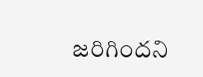జరిగిందని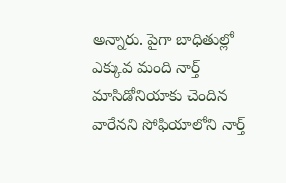అన్నారు. పైగా బాధితుల్లో ఎక్కువ మంది నార్త్ మాసిడోనియాకు చెందిన వారేనని సోఫియాలోని నార్త్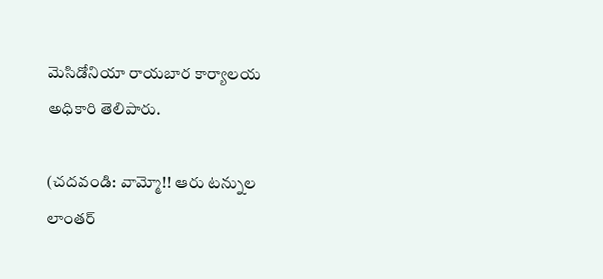మెసిడోనియా రాయబార కార్యాలయ అధికారి తెలిపారు.

(చదవండి: వామ్మో!! ఆరు టన్నుల లాంతర్‌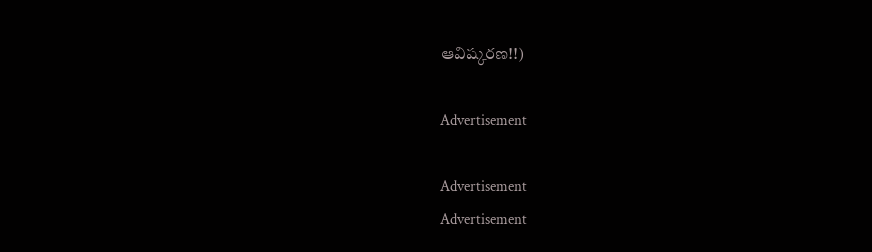ఆవిష్కరణ!!)

Advertisement

Advertisement
Advertisement